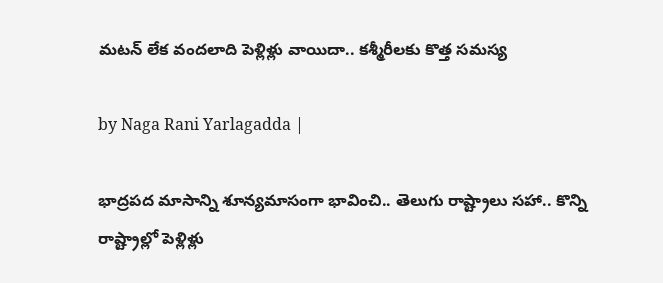మటన్ లేక వందలాది పెళ్లిళ్లు వాయిదా.. కశ్మీరీలకు కొత్త సమస్య

by Naga Rani Yarlagadda |

భాద్రపద మాసాన్ని శూన్యమాసంగా భావించి.. తెలుగు రాష్ట్రాలు సహా.. కొన్ని రాష్ట్రాల్లో పెళ్లిళ్లు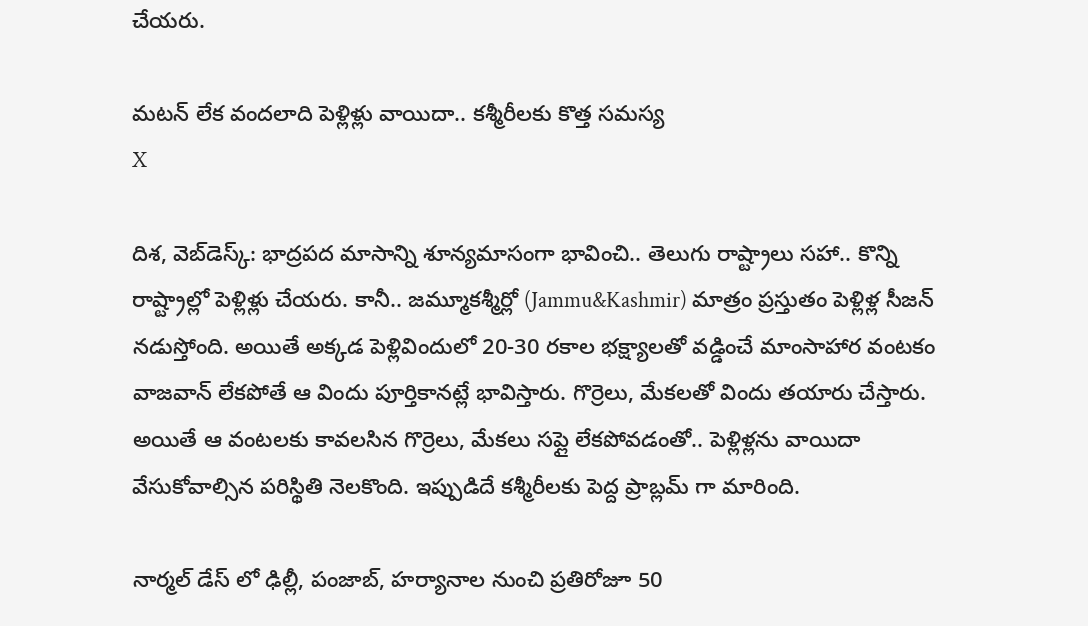చేయరు.

మటన్ లేక వందలాది పెళ్లిళ్లు వాయిదా.. కశ్మీరీలకు కొత్త సమస్య
X

దిశ, వెబ్‌డెస్క్: భాద్రపద మాసాన్ని శూన్యమాసంగా భావించి.. తెలుగు రాష్ట్రాలు సహా.. కొన్ని రాష్ట్రాల్లో పెళ్లిళ్లు చేయరు. కానీ.. జమ్మూకశ్మీర్లో (Jammu&Kashmir) మాత్రం ప్రస్తుతం పెళ్లిళ్ల సీజన్ నడుస్తోంది. అయితే అక్కడ పెళ్లివిందులో 20-30 రకాల భక్ష్యాలతో వడ్డించే మాంసాహార వంటకం వాజవాన్ లేకపోతే ఆ విందు పూర్తికానట్లే భావిస్తారు. గొర్రెలు, మేకలతో విందు తయారు చేస్తారు. అయితే ఆ వంటలకు కావలసిన గొర్రెలు, మేకలు సప్లై లేకపోవడంతో.. పెళ్లిళ్లను వాయిదా వేసుకోవాల్సిన పరిస్థితి నెలకొంది. ఇప్పుడిదే కశ్మీరీలకు పెద్ద ప్రాబ్లమ్ గా మారింది.

నార్మల్ డేస్ లో ఢిల్లీ, పంజాబ్, హర్యానాల నుంచి ప్రతిరోజూ 50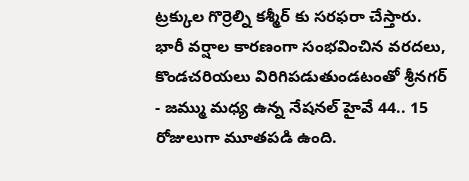ట్రక్కుల గొర్రెల్ని కశ్మీర్ కు సరఫరా చేస్తారు. భారీ వర్షాల కారణంగా సంభవించిన వరదలు, కొండచరియలు విరిగిపడుతుండటంతో శ్రీనగర్ - జమ్ము మధ్య ఉన్న నేషనల్ హైవే 44.. 15 రోజులుగా మూతపడి ఉంది.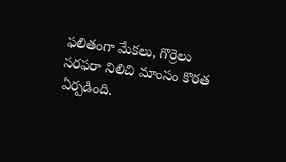ఫలితంగా మేకలు, గొర్రెలు సరఫరా నిలిచి మాంసం కొరత ఏర్పడింది.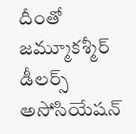దీంతో జమ్మూకశ్మీర్ డీలర్స్ అసోసియేషన్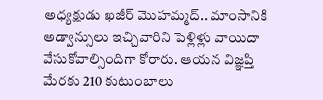అధ్యక్షుడు ఖజీర్ మొహమ్మద్.. మాంసానికి అడ్వాన్సులు ఇచ్చివారిని పెళ్లిళ్లు వాయిదా వేసుకోవాల్సిందిగా కోరారు. ఆయన విజ్ఞప్తి మేరకు 210 కుటుంబాలు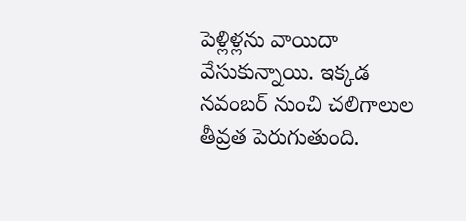పెళ్లిళ్లను వాయిదా వేసుకున్నాయి. ఇక్కడ నవంబర్ నుంచి చలిగాలుల తీవ్రత పెరుగుతుంది.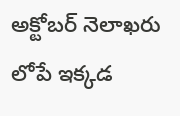అక్టోబర్ నెలాఖరు లోపే ఇక్కడ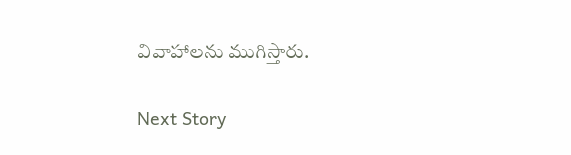వివాహాలను ముగిస్తారు.

Next Story